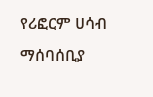የሪፎርም ሀሳብ ማሰባሰቢያ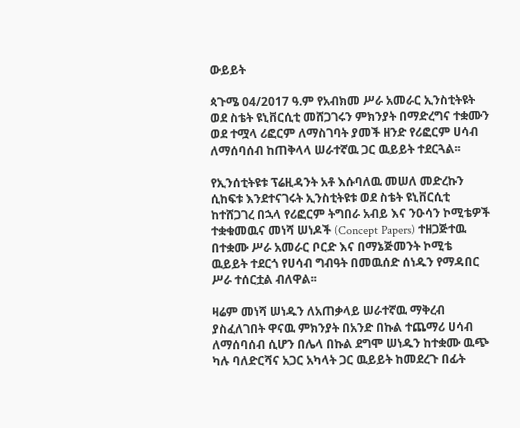ውይይት

ጳጉሜ 04/2017 ዓ.ም የአብክመ ሥራ አመራር ኢንስቲትዩት ወደ ስቴት ዩኒቨርሲቲ መሸጋገሩን ምክንያት በማድረግና ተቋሙን ወደ ተሟላ ሪፎርም ለማስገባት ያመች ዘንድ የሪፎርም ሀሳብ ለማሰባሰብ ከጠቅላላ ሠራተኛዉ ጋር ዉይይት ተደርጓል፡፡

የኢንሰቲትዩቱ ፕሬዚዳንት አቶ እሱባለዉ መሠለ መድረኩን ሲከፍቱ እንደተናገሩት ኢንስቲትዩቱ ወደ ስቴት ዩኒቨርሲቲ ከተሸጋገረ በኋላ የሪፎርም ትግበራ አብይ እና ንዑሳን ኮሚቴዎች ተቋቁመዉና መነሻ ሠነዶች (Concept Papers) ተዘጋጅተዉ በተቋሙ ሥራ አመራር ቦርድ እና በማኔጅመንት ኮሚቴ ዉይይት ተደርጎ የሀሳብ ግብዓት በመዉሰድ ሰነዱን የማዳበር ሥራ ተሰርቷል ብለዋል፡፡

ዛሬም መነሻ ሠነዱን ለአጠቃላይ ሠራተኛዉ ማቅረብ ያስፈለገበት ዋናዉ ምክንያት በአንድ በኩል ተጨማሪ ሀሳብ ለማሰባሰብ ሲሆን በሌላ በኩል ደግሞ ሠነዱን ከተቋሙ ዉጭ ካሉ ባለድርሻና አጋር አካላት ጋር ዉይይት ከመደረጉ በፊት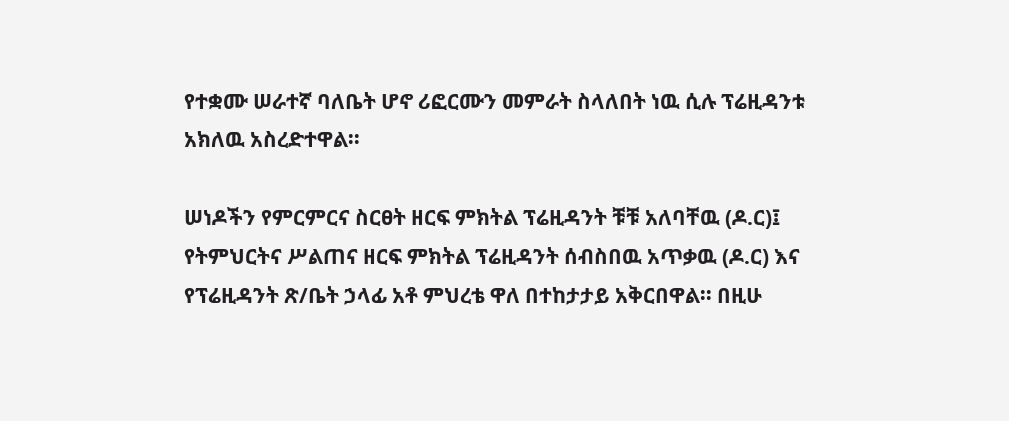የተቋሙ ሠራተኛ ባለቤት ሆኖ ሪፎርሙን መምራት ስላለበት ነዉ ሲሉ ፕሬዚዳንቱ አክለዉ አስረድተዋል፡፡

ሠነዶችን የምርምርና ስርፀት ዘርፍ ምክትል ፕሬዚዳንት ቹቹ አለባቸዉ (ዶ.ር)፤ የትምህርትና ሥልጠና ዘርፍ ምክትል ፕሬዚዳንት ሰብስበዉ አጥቃዉ (ዶ.ር) እና የፕሬዚዳንት ጽ/ቤት ኃላፊ አቶ ምህረቴ ዋለ በተከታታይ አቅርበዋል፡፡ በዚሁ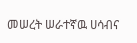መሠረት ሠራተኛዉ ሀሳብና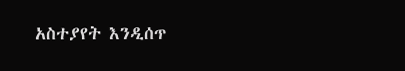አስተያየት እንዲሰጥ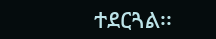ተደርጓል፡፡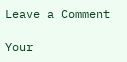Leave a Comment

Your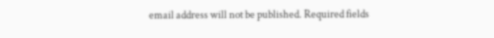email address will not be published. Required fields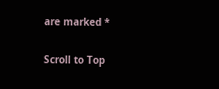are marked *

Scroll to Top